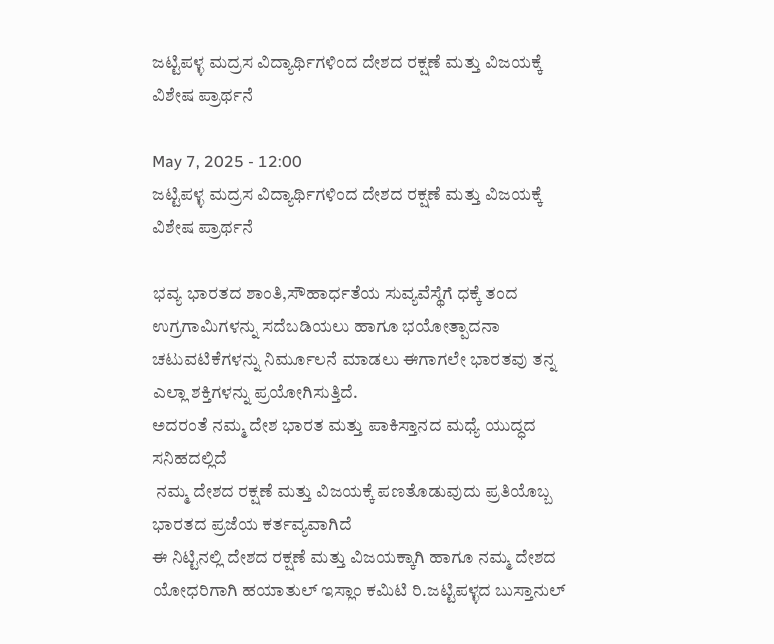ಜಟ್ಟಿಪಳ್ಳ ಮದ್ರಸ ವಿದ್ಯಾರ್ಥಿಗಳಿಂದ ದೇಶದ ರಕ್ಷಣೆ ಮತ್ತು ವಿಜಯಕ್ಕೆ ವಿಶೇಷ ಪ್ರಾರ್ಥನೆ

May 7, 2025 - 12:00
ಜಟ್ಟಿಪಳ್ಳ ಮದ್ರಸ ವಿದ್ಯಾರ್ಥಿಗಳಿಂದ ದೇಶದ ರಕ್ಷಣೆ ಮತ್ತು ವಿಜಯಕ್ಕೆ  ವಿಶೇಷ ಪ್ರಾರ್ಥನೆ

ಭವ್ಯ ಭಾರತದ ಶಾಂತಿ,ಸೌಹಾರ್ಧತೆಯ ಸುವ್ಯವೆಸ್ಥೆಗೆ ಧಕ್ಕೆ ತಂದ ಉಗ್ರಗಾಮಿಗಳನ್ನು ಸದೆಬಡಿಯಲು ಹಾಗೂ ಭಯೋತ್ಪಾದನಾ ಚಟುವಟಿಕೆಗಳನ್ನು ನಿರ್ಮೂಲನೆ ಮಾಡಲು ಈಗಾಗಲೇ ಭಾರತವು ತನ್ನ ಎಲ್ಲಾ ಶಕ್ತಿಗಳನ್ನು ಪ್ರಯೋಗಿಸುತ್ತಿದೆ.
ಅದರಂತೆ ನಮ್ಮ ದೇಶ ಭಾರತ ಮತ್ತು ಪಾಕಿಸ್ತಾನದ ಮಧ್ಯೆ ಯುದ್ಧದ ಸನಿಹದಲ್ಲಿದೆ
 ನಮ್ಮ ದೇಶದ ರಕ್ಷಣೆ ಮತ್ತು ವಿಜಯಕ್ಕೆ ಪಣತೊಡುವುದು ಪ್ರತಿಯೊಬ್ಬ ಭಾರತದ ಪ್ರಜೆಯ ಕರ್ತವ್ಯವಾಗಿದೆ
ಈ ನಿಟ್ಟಿನಲ್ಲಿ ದೇಶದ ರಕ್ಷಣೆ ಮತ್ತು ವಿಜಯಕ್ಕಾಗಿ ಹಾಗೂ ನಮ್ಮ ದೇಶದ ಯೋಧರಿಗಾಗಿ ಹಯಾತುಲ್ ಇಸ್ಲಾಂ ಕಮಿಟಿ ರಿ.ಜಟ್ಟಿಪಳ್ಳದ ಬುಸ್ತಾನುಲ್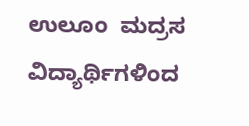ಉಲೂಂ  ಮದ್ರಸ ವಿದ್ಯಾರ್ಥಿಗಳಿಂದ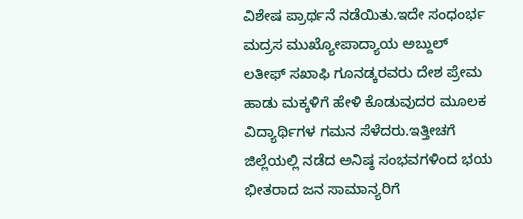ವಿಶೇಷ ಪ್ರಾರ್ಥನೆ ನಡೆಯಿತು.ಇದೇ ಸಂಧಂರ್ಭ ಮದ್ರಸ ಮುಖ್ಯೋಪಾದ್ಯಾಯ ಅಬ್ದುಲ್ ಲತೀಫ್ ಸಖಾಫಿ ಗೂನಡ್ಕರವರು ದೇಶ ಪ್ರೇಮ ಹಾಡು ಮಕ್ಕಳಿಗೆ ಹೇಳಿ ಕೊಡುವುದರ ಮೂಲಕ ವಿದ್ಯಾರ್ಥಿಗಳ ಗಮನ ಸೆಳೆದರು.ಇತ್ತೀಚಗೆ ಜಿಲ್ಲೆಯಲ್ಲಿ ನಡೆದ ಅನಿಷ್ಠ ಸಂಭವಗಳಿಂದ ಭಯ ಭೀತರಾದ ಜನ ಸಾಮಾನ್ಯರಿಗೆ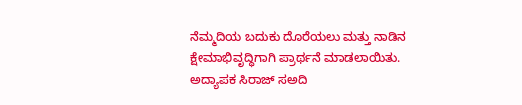ನೆಮ್ಮದಿಯ ಬದುಕು ದೊರೆಯಲು ಮತ್ತು ನಾಡಿನ ಕ್ಷೇಮಾಭಿವೃದ್ಧಿಗಾಗಿ ಪ್ರಾರ್ಥನೆ ಮಾಡಲಾಯಿತು.
ಅದ್ಯಾಪಕ ಸಿರಾಜ್ ಸಅದಿ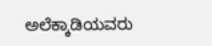ಅಲೆಕ್ಕಾಡಿಯವರು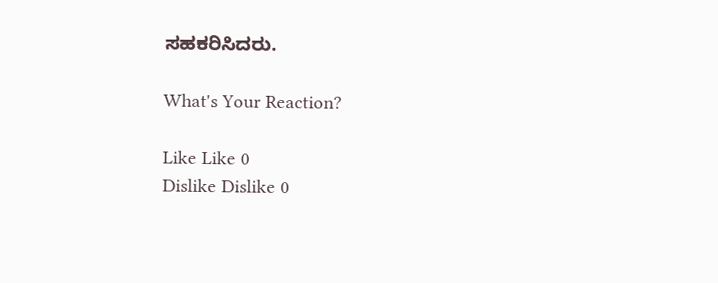ಸಹಕರಿಸಿದರು.

What's Your Reaction?

Like Like 0
Dislike Dislike 0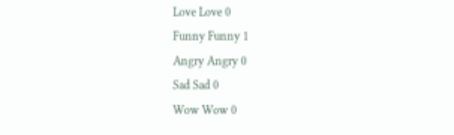Love Love 0
Funny Funny 1
Angry Angry 0
Sad Sad 0
Wow Wow 0